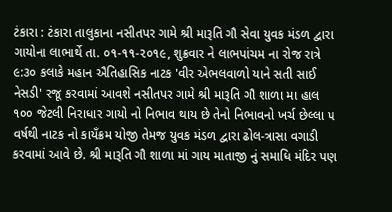ટંકારા : ટંકારા તાલુકાના નસીતપર ગામે શ્રી મારૂતિ ગૌ સેવા યુવક મંડળ દ્વારા ગાયોના લાભાર્થે તા. ૦૧-૧૧-૨૦૧૯, શુક્રવાર ને લાભપાંચમ ના રોજ રાત્રે ૯:૩૦ કલાકે મહાન ઐતિહાસિક નાટક 'વીર એભલવાળો યાને સતી સાઈ નેસડી' રજૂ કરવામાં આવશે નસીતપર ગામે શ્રી મારૂતિ ગૌ શાળા મા હાલ ૧૦૦ જેટલી નિરાધાર ગાયો નો નિભાવ થાય છે તેનો નિભાવનો ખર્ચ છેલ્લા ૫ વર્ષથી નાટક નો કાયઁક્રમ યોજી તેમજ યુવક મંડળ દ્વારા ઢોલ-ત્રાસા વગાડી કરવામાં આવે છે. શ્રી મારૂતિ ગૌ શાળા માં ગાય માતાજી નું સમાધિ મંદિર પણ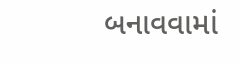બનાવવામાં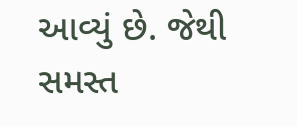આવ્યું છે. જેથી સમસ્ત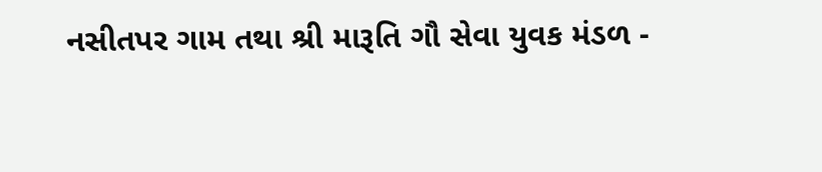નસીતપર ગામ તથા શ્રી મારૂતિ ગૌ સેવા યુવક મંડળ -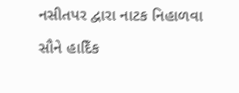નસીતપર દ્વારા નાટક નિહાળવા સૌને હાદિઁક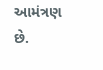આમંત્રણ છે.